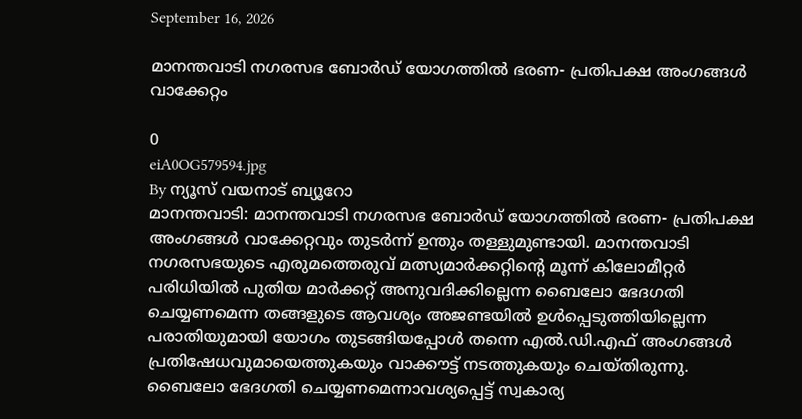September 16, 2026

മാനന്തവാടി നഗരസഭ ബോര്‍ഡ് യോഗത്തില്‍ ഭരണ- പ്രതിപക്ഷ അംഗങ്ങള്‍ വാക്കേറ്റം

0
eiA0OG579594.jpg
By ന്യൂസ് വയനാട് ബ്യൂറോ
മാനന്തവാടി: മാനന്തവാടി നഗരസഭ ബോര്‍ഡ് യോഗത്തില്‍ ഭരണ- പ്രതിപക്ഷ അംഗങ്ങള്‍ വാക്കേറ്റവും തുടര്‍ന്ന് ഉന്തും തള്ളുമുണ്ടായി. മാനന്തവാടി നഗരസഭയുടെ എരുമത്തെരുവ് മത്സ്യമാര്‍ക്കറ്റിന്റെ മൂന്ന് കിലോമീറ്റര്‍ പരിധിയില്‍ പുതിയ മാര്‍ക്കറ്റ് അനുവദിക്കില്ലെന്ന ബൈലോ ഭേദഗതി ചെയ്യണമെന്ന തങ്ങളുടെ ആവശ്യം അജണ്ടയില്‍ ഉള്‍പ്പെടുത്തിയില്ലെന്ന പരാതിയുമായി യോഗം തുടങ്ങിയപ്പോള്‍ തന്നെ എല്‍.ഡി.എഫ് അംഗങ്ങള്‍ പ്രതിഷേധവുമായെത്തുകയും വാക്കൗട്ട് നടത്തുകയും ചെയ്തിരുന്നു. ബൈലോ ഭേദഗതി ചെയ്യണമെന്നാവശ്യപ്പെട്ട് സ്വകാര്യ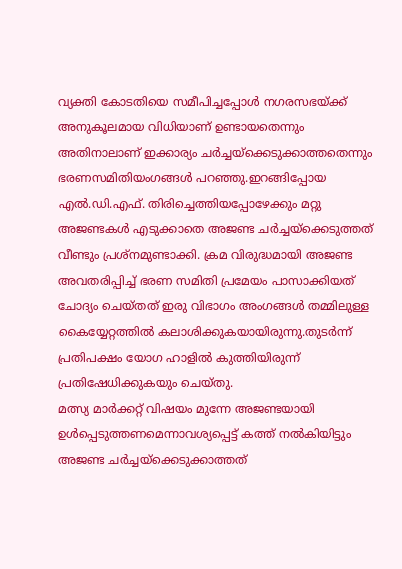വ്യക്തി കോടതിയെ സമീപിച്ചപ്പോള്‍ നഗരസഭയ്ക്ക് അനുകൂലമായ വിധിയാണ് ഉണ്ടായതെന്നും അതിനാലാണ് ഇക്കാര്യം ചര്‍ച്ചയ്‌ക്കെടുക്കാത്തതെന്നും ഭരണസമിതിയംഗങ്ങള്‍ പറഞ്ഞു.ഇറങ്ങിപ്പോയ എല്‍.ഡി.എഫ്. തിരിച്ചെത്തിയപ്പോഴേക്കും മറ്റു അജണ്ടകള്‍ എടുക്കാതെ അജണ്ട ചര്‍ച്ചയ്‌ക്കെടുത്തത് വീണ്ടും പ്രശ്‌നമുണ്ടാക്കി. ക്രമ വിരുദ്ധമായി അജണ്ട അവതരിപ്പിച്ച് ഭരണ സമിതി പ്രമേയം പാസാക്കിയത് ചോദ്യം ചെയ്തത് ഇരു വിഭാഗം അംഗങ്ങള്‍ തമ്മിലുള്ള കൈയ്യേറ്റത്തില്‍ കലാശിക്കുകയായിരുന്നു.തുടര്‍ന്ന് പ്രതിപക്ഷം യോഗ ഹാളില്‍ കുത്തിയിരുന്ന് പ്രതിഷേധിക്കുകയും ചെയ്തു.
മത്സ്യ മാര്‍ക്കറ്റ് വിഷയം മുന്നേ അജണ്ടയായി ഉള്‍പ്പെടുത്തണമെന്നാവശ്യപ്പെട്ട് കത്ത് നല്‍കിയിട്ടും അജണ്ട ചര്‍ച്ചയ്‌ക്കെടുക്കാത്തത്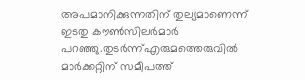അപമാനിക്കുന്നതിന് തുല്യമാണെന്ന് ഇടതു കൗണ്‍സിലര്‍മാര്‍ പറഞ്ഞു.തുടര്‍ന്ന്എരുമത്തെരുവില്‍ മാര്‍ക്കറ്റിന് സമീപത്ത്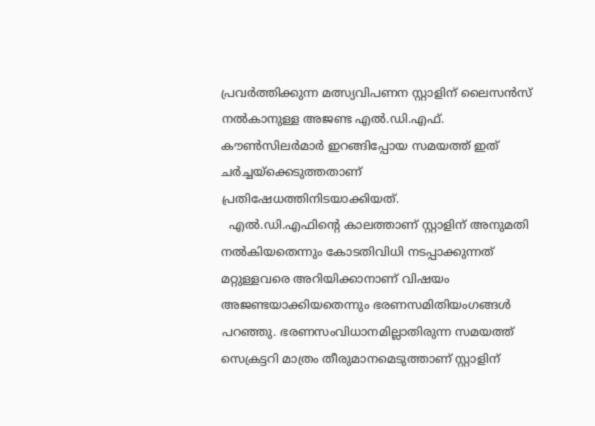പ്രവര്‍ത്തിക്കുന്ന മത്സ്യവിപണന സ്റ്റാളിന് ലൈസന്‍സ് നല്‍കാനുള്ള അജണ്ട എല്‍.ഡി.എഫ്. കൗണ്‍സിലര്‍മാര്‍ ഇറങ്ങിപ്പോയ സമയത്ത് ഇത് ചര്‍ച്ചയ്‌ക്കെടുത്തതാണ് പ്രതിഷേധത്തിനിടയാക്കിയത്.
  എല്‍.ഡി.എഫിന്റെ കാലത്താണ് സ്റ്റാളിന് അനുമതി നല്‍കിയതെന്നും കോടതിവിധി നടപ്പാക്കുന്നത് മറ്റുള്ളവരെ അറിയിക്കാനാണ് വിഷയം അജണ്ടയാക്കിയതെന്നും ഭരണസമിതിയംഗങ്ങള്‍ പറഞ്ഞു. ഭരണസംവിധാനമില്ലാതിരുന്ന സമയത്ത് സെക്രട്ടറി മാത്രം തീരുമാനമെടുത്താണ് സ്റ്റാളിന്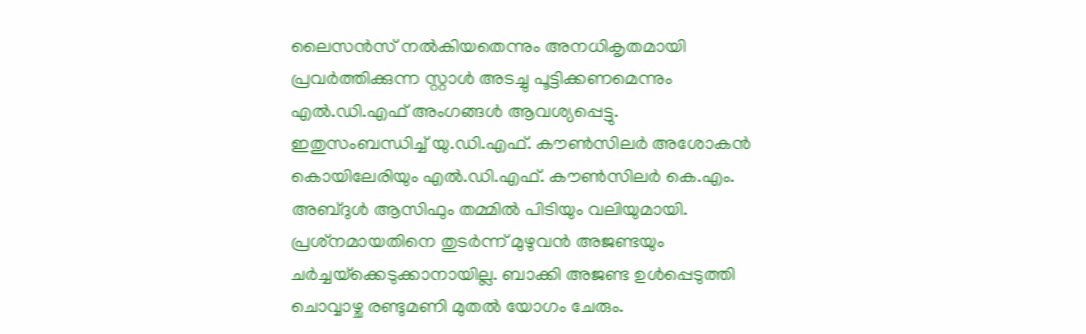ലൈസന്‍സ് നല്‍കിയതെന്നും അനധികൃതമായി പ്രവര്‍ത്തിക്കുന്ന സ്റ്റാള്‍ അടച്ചു പൂട്ടിക്കണമെന്നും എല്‍.ഡി.എഫ് അംഗങ്ങള്‍ ആവശ്യപ്പെട്ടു.
ഇതുസംബന്ധിച്ച് യു.ഡി.എഫ്. കൗണ്‍സിലര്‍ അശോകന്‍ കൊയിലേരിയും എല്‍.ഡി.എഫ്. കൗണ്‍സിലര്‍ കെ.എം. അബ്ദുള്‍ ആസിഫും തമ്മില്‍ പിടിയും വലിയുമായി. പ്രശ്‌നമായതിനെ തുടര്‍ന്ന് മുഴുവന്‍ അജണ്ടയും ചര്‍ച്ചയ്‌ക്കെടുക്കാനായില്ല. ബാക്കി അജണ്ട ഉള്‍പ്പെടുത്തി ചൊവ്വാഴ്ച രണ്ടുമണി മുതല്‍ യോഗം ചേരും.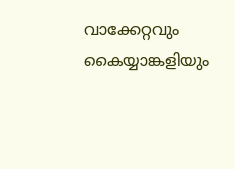വാക്കേറ്റവും കൈയ്യാങ്കളിയും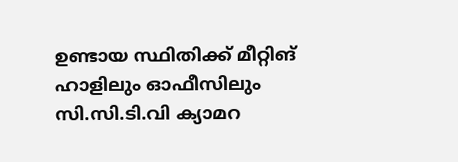ഉണ്ടായ സ്ഥിതിക്ക് മീറ്റിങ് ഹാളിലും ഓഫീസിലും സി.സി.ടി.വി ക്യാമറ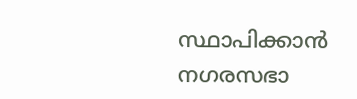സ്ഥാപിക്കാന്‍ നഗരസഭാ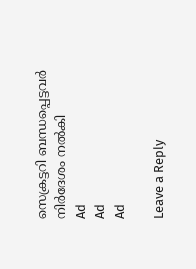സെക്രട്ടറി ബന്ധപ്പെട്ടവര്‍ നിര്‍ദേശം നല്‍കി
Ad
Ad
Ad

Leave a Reply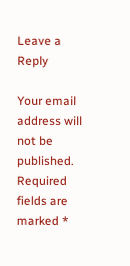Leave a Reply

Your email address will not be published. Required fields are marked *